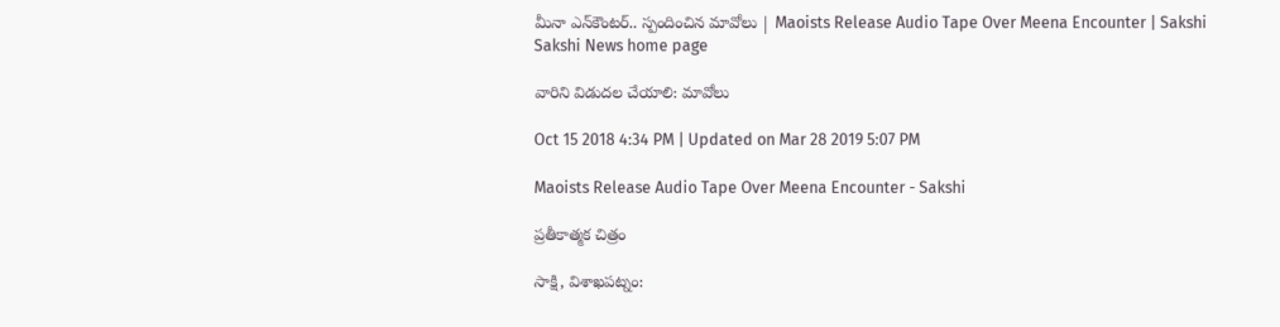మీనా ఎన్‌కౌంటర్‌.. స్పందించిన మావోలు | Maoists Release Audio Tape Over Meena Encounter | Sakshi
Sakshi News home page

వారిని విడుదల చేయాలి: మావోలు

Oct 15 2018 4:34 PM | Updated on Mar 28 2019 5:07 PM

Maoists Release Audio Tape Over Meena Encounter - Sakshi

ప్రతీకాత్మక చిత్రం

సాక్షి, విశాఖపట్నం: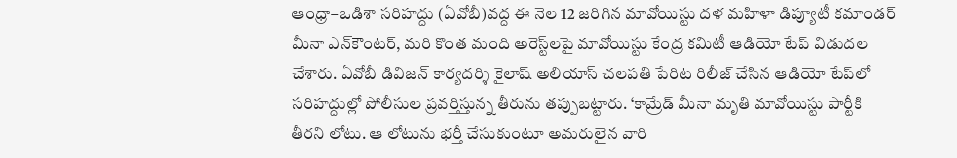ఆంధ్రా–ఒడిశా సరిహద్దు (ఏవోబీ)వద్ద ఈ నెల 12 జరిగిన మావోయిస్టు దళ మహిళా డిప్యూటీ కమాండర్‌ మీనా ఎన్‌కౌంటర్‌, మరి కొంత మంది అరెస్ట్‌లపై మావోయిస్టు కేంద్ర కమిటీ ఆడియో టేప్‌ విడుదల చేశారు. ఏవోబీ డివిజన్‌ కార్యదర్శి కైలాష్‌ అలియాస్‌ చలపతి పేరిట రిలీజ్‌ చేసిన ఆడియో టేప్‌లో సరిహద్దుల్లో పోలీసుల ప్రవర్తిస్తున్న తీరును తప్పుబట్టారు. ‘కామ్రేడ్‌ మీనా మృతి మావోయిస్టు పార్టీకి తీరని లోటు. ఆ లోటును భర్తీ చేసుకుంటూ అమరులైన వారి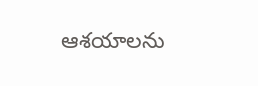ఆశయాలను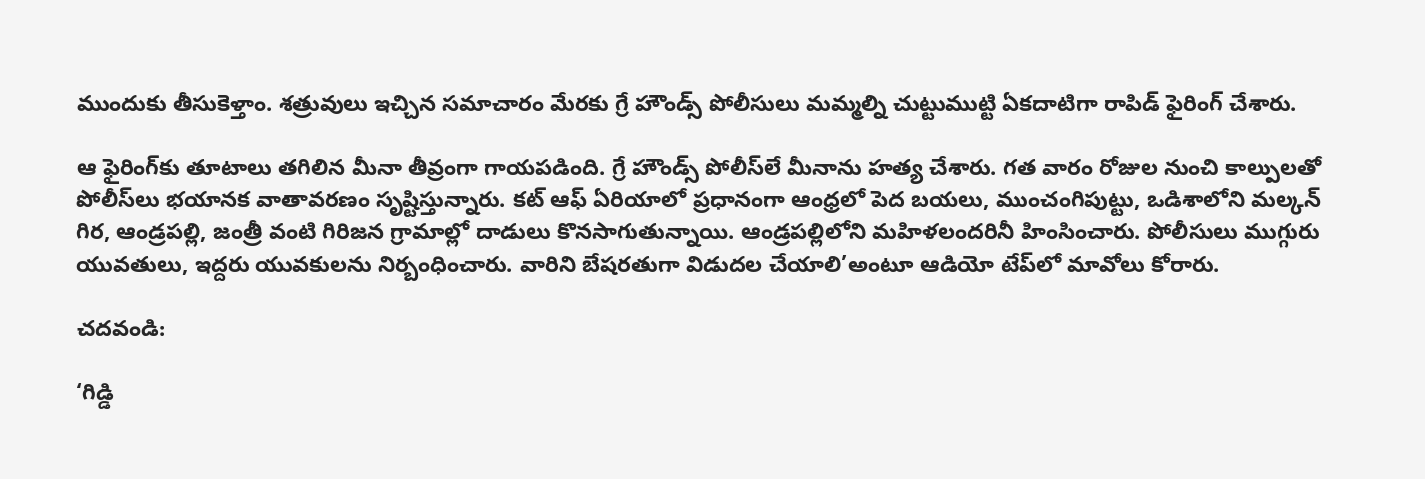ముందుకు తీసుకెళ్తాం. శత్రువులు ఇచ్చిన సమాచారం మేరకు గ్రే హౌండ్స్‌ పోలీసులు మమ్మల్ని చుట్టుముట్టి ఏకదాటిగా రాపిడ్‌ ఫైరింగ్‌ చేశారు.

ఆ ఫైరింగ్‌కు తూటాలు తగిలిన మీనా తీవ్రంగా గాయపడింది. గ్రే హౌండ్స్‌ పోలీస్‌లే మీనాను హత్య చేశారు. గత వారం రోజుల నుంచి కాల్పులతో పోలీస్‌లు భయానక వాతావరణం సృష్టిస్తున్నారు. కట్‌ ఆఫ్‌ ఏరియాలో ప్రధానంగా ఆంధ్రలో పెద బయలు, ముంచంగిపుట్టు, ఒడిశాలోని మల్కన్‌ గిర, ఆండ్రపల్లి, జంత్రీ వంటి గిరిజన గ్రామాల్లో దాడులు కొనసాగుతున్నాయి. ఆండ్రపల్లిలోని మహిళలందరినీ హింసించారు. పోలీసులు ముగ్గురు యువతులు, ఇద్దరు యువకులను నిర్బంధించారు. వారిని బేషరతుగా విడుదల చేయాలి’అంటూ ఆడియో టేప్‌లో మావోలు కోరారు.

చదవండి:

‘గిడ్డి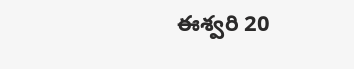ఈశ్వరి 20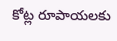కోట్ల రూపాయలకు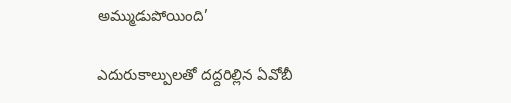అమ్ముడుపోయింది’

ఎదురుకాల్పులతో దద్దరిల్లిన ఏవోబీ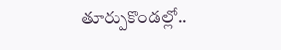తూర్పుకొండల్లో..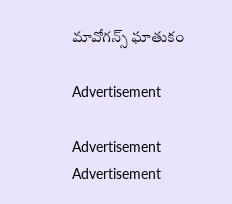మావోగన్స్‌ ఘాతుకం

Advertisement

Advertisement
Advertisement